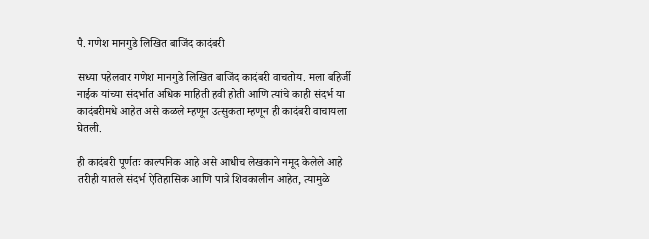पै. गणेश मानगुडे लिखित बाजिंद कादंबरी

सध्या पहेलवार गणेश मानगुडे लिखित बाजिंद कादंबरी वाचतोय. मला बहिर्जी नाईक यांच्या संदर्भात अधिक माहिती हवी होती आणि त्यांचे काही संदर्भ या कादंबरीमधे आहेत असे कळले म्हणून उत्सुकता म्हणून ही कादंबरी वाचायला घेतली.

ही कादंबरी पूर्णतः काल्पनिक आहे असे आधीच लेखकाने नमूद केलेले आहे तरीही यातले संदर्भ ऐतिहासिक आणि पात्रे शिवकालीन आहेत, त्यामुळे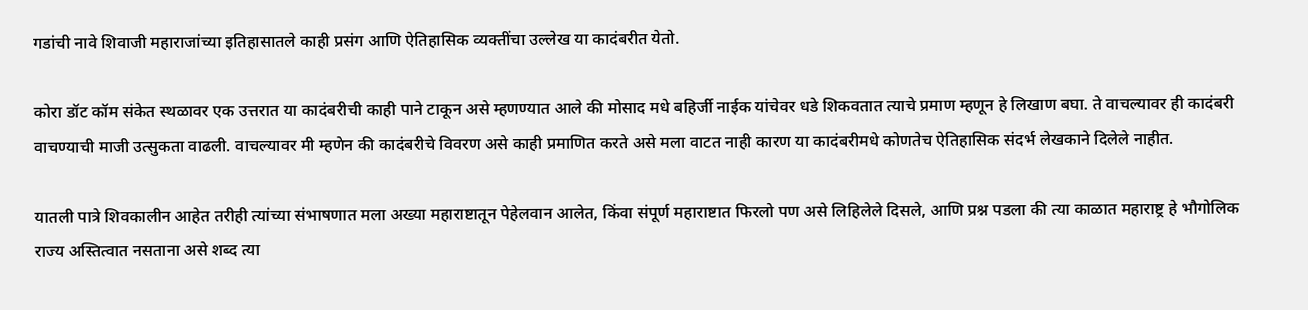गडांची नावे शिवाजी महाराजांच्या इतिहासातले काही प्रसंग आणि ऐतिहासिक व्यक्तींचा उल्लेख या कादंबरीत येतो.

कोरा डॉट कॉम संकेत स्थळावर एक उत्तरात या कादंबरीची काही पाने टाकून असे म्हणण्यात आले की मोसाद मधे बहिर्जी नाईक यांचेवर धडे शिकवतात त्याचे प्रमाण म्हणून हे लिखाण बघा. ते वाचल्यावर ही कादंबरी वाचण्याची माजी उत्सुकता वाढली. वाचल्यावर मी म्हणेन की कादंबरीचे विवरण असे काही प्रमाणित करते असे मला वाटत नाही कारण या कादंबरीमधे कोणतेच ऐतिहासिक संदर्भ लेखकाने दिलेले नाहीत.

यातली पात्रे शिवकालीन आहेत तरीही त्यांच्या संभाषणात मला अख्या महाराष्टातून पेहेलवान आलेत, किंवा संपूर्ण महाराष्टात फिरलो पण असे लिहिलेले दिसले, आणि प्रश्न पडला की त्या काळात महाराष्ट्र हे भौगोलिक राज्य अस्तित्वात नसताना असे शब्द त्या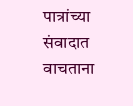पात्रांच्या संवादात वाचताना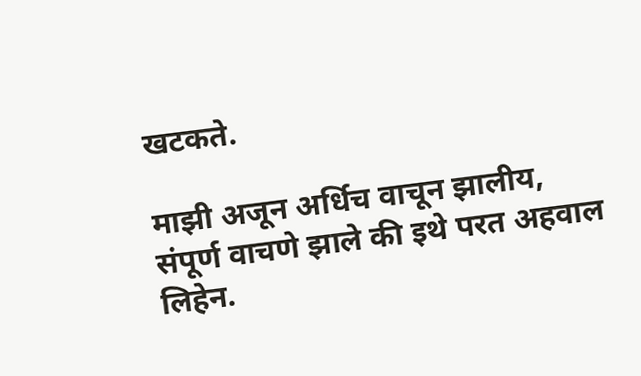खटकते.

माझी अजून अर्धिच वाचून झालीय, संपूर्ण वाचणे झाले की इथे परत अहवाल लिहेन.